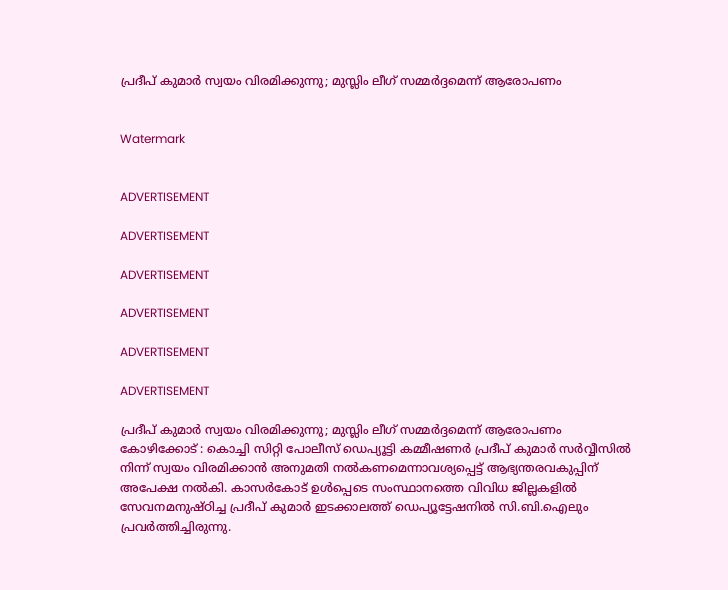പ്രദീപ് കുമാര്‍ സ്വയം വിരമിക്കുന്നു; മുസ്ലിം ലീഗ് സമ്മര്‍ദ്ദമെന്ന് ആരോപണം


Watermark


ADVERTISEMENT

ADVERTISEMENT

ADVERTISEMENT

ADVERTISEMENT

ADVERTISEMENT

ADVERTISEMENT

പ്രദീപ് കുമാര്‍ സ്വയം വിരമിക്കുന്നു; മുസ്ലിം ലീഗ് സമ്മര്‍ദ്ദമെന്ന് ആരോപണം
കോഴിക്കോട് : കൊച്ചി സിറ്റി പോലീസ് ഡെപ്യൂട്ടി കമ്മീഷണര്‍ പ്രദീപ് കുമാര്‍ സര്‍വ്വീസില്‍ നിന്ന് സ്വയം വിരമിക്കാന്‍ അനുമതി നല്‍കണമെന്നാവശ്യപ്പെട്ട് ആഭ്യന്തരവകുപ്പിന് അപേക്ഷ നല്‍കി. കാസര്‍കോട് ഉള്‍പ്പെടെ സംസ്ഥാനത്തെ വിവിധ ജില്ലകളില്‍ സേവനമനുഷ്ഠിച്ച പ്രദീപ് കുമാര്‍ ഇടക്കാലത്ത് ഡെപ്യൂട്ടേഷനില്‍ സി.ബി.ഐലും പ്രവര്‍ത്തിച്ചിരുന്നു.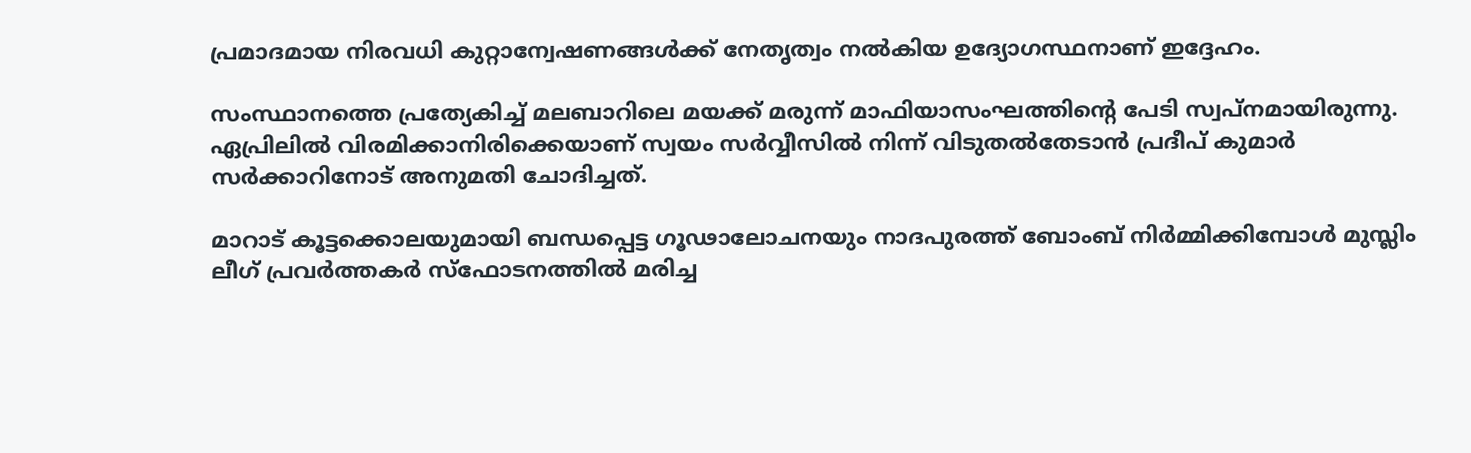പ്രമാദമായ നിരവധി കുറ്റാന്വേഷണങ്ങള്‍ക്ക് നേതൃത്വം നല്‍കിയ ഉദ്യോഗസ്ഥനാണ് ഇദ്ദേഹം.

സംസ്ഥാനത്തെ പ്രത്യേകിച്ച് മലബാറിലെ മയക്ക് മരുന്ന് മാഫിയാസംഘത്തിന്റെ പേടി സ്വപ്‌നമായിരുന്നു. ഏപ്രിലില്‍ വിരമിക്കാനിരിക്കെയാണ് സ്വയം സര്‍വ്വീസില്‍ നിന്ന് വിടുതല്‍തേടാന്‍ പ്രദീപ് കുമാര്‍ സര്‍ക്കാറിനോട് അനുമതി ചോദിച്ചത്.

മാറാട് കൂട്ടക്കൊലയുമായി ബന്ധപ്പെട്ട ഗൂഢാലോചനയും നാദപുരത്ത് ബോംബ് നിര്‍മ്മിക്കിമ്പോള്‍ മുസ്ലിം ലീഗ് പ്രവര്‍ത്തകര്‍ സ്‌ഫോടനത്തില്‍ മരിച്ച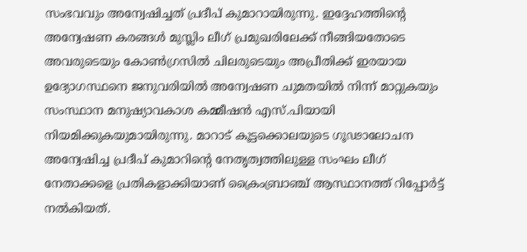സംഭവവും അന്വേഷിച്ചത് പ്രദീപ് കുമാറായിരുന്നു. ഇദ്ദേഹത്തിന്റെ അന്വേഷണ കരങ്ങള്‍ മുസ്ലിം ലീഗ് പ്രമുഖരിലേക്ക് നീങ്ങിയതോടെ അവരുടെയും കോണ്‍ഗ്രസില്‍ ചിലരുടെയും അപ്രീതിക്ക് ഇരയായ ഉദ്യോഗസ്ഥനെ ജനുവരിയില്‍ അന്വേഷണ ചുമതയില്‍ നിന്ന് മാറ്റുകയും സംസ്ഥാന മനുഷ്യാവകാശ കമ്മീഷന്‍ എസ്.പിയായി നിയമിക്കുകയുമായിരുന്നു. മാറാട് കൂട്ടക്കൊലയുടെ ഗൂഢാലോചന അന്വേഷിച്ച പ്രദീപ് കുമാറിന്റെ നേതൃത്വത്തിലുള്ള സംഘം ലീഗ് നേതാക്കളെ പ്രതികളാക്കിയാണ് ക്രൈംബ്രാഞ്ച് ആസ്ഥാനത്ത് റിപ്പോര്‍ട്ട് നല്‍കിയത്.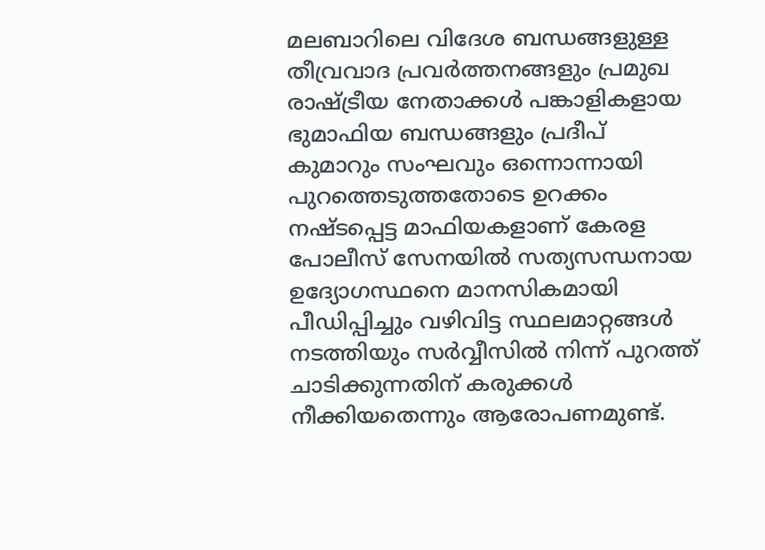മലബാറിലെ വിദേശ ബന്ധങ്ങളുള്ള തീവ്രവാദ പ്രവര്‍ത്തനങ്ങളും പ്രമുഖ രാഷ്ട്രീയ നേതാക്കള്‍ പങ്കാളികളായ ഭുമാഫിയ ബന്ധങ്ങളും പ്രദീപ് കുമാറും സംഘവും ഒന്നൊന്നായി പുറത്തെടുത്തതോടെ ഉറക്കം നഷ്ടപ്പെട്ട മാഫിയകളാണ് കേരള പോലീസ് സേനയില്‍ സത്യസന്ധനായ ഉദ്യോഗസ്ഥനെ മാനസികമായി പീഡിപ്പിച്ചും വഴിവിട്ട സ്ഥലമാറ്റങ്ങള്‍ നടത്തിയും സര്‍വ്വീസില്‍ നിന്ന് പുറത്ത് ചാടിക്കുന്നതിന് കരുക്കള്‍ നീക്കിയതെന്നും ആരോപണമുണ്ട്.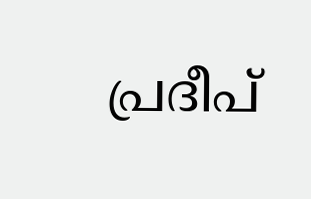പ്രദീപ്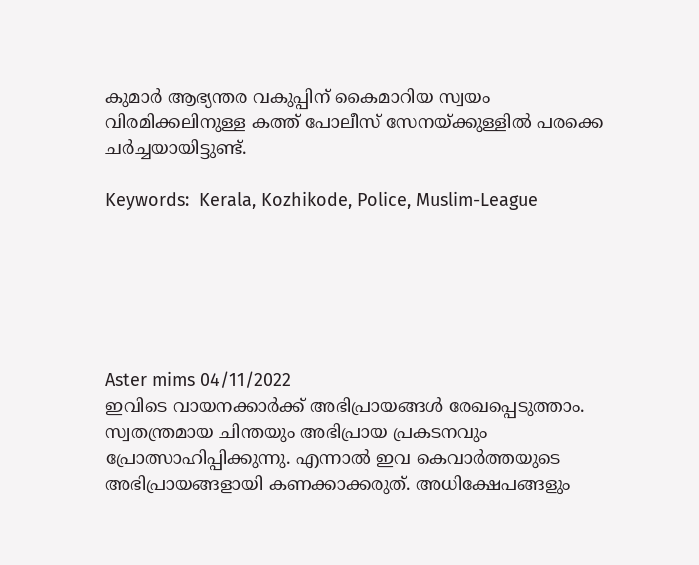കുമാര്‍ ആഭ്യന്തര വകുപ്പിന് കൈമാറിയ സ്വയം വിരമിക്കലിനുള്ള കത്ത് പോലീസ് സേനയ്ക്കുള്ളില്‍ പരക്കെ ചര്‍ച്ചയായിട്ടുണ്ട്.

Keywords:  Kerala, Kozhikode, Police, Muslim-League






Aster mims 04/11/2022
ഇവിടെ വായനക്കാർക്ക് അഭിപ്രായങ്ങൾ രേഖപ്പെടുത്താം. സ്വതന്ത്രമായ ചിന്തയും അഭിപ്രായ പ്രകടനവും പ്രോത്സാഹിപ്പിക്കുന്നു. എന്നാൽ ഇവ കെവാർത്തയുടെ അഭിപ്രായങ്ങളായി കണക്കാക്കരുത്. അധിക്ഷേപങ്ങളും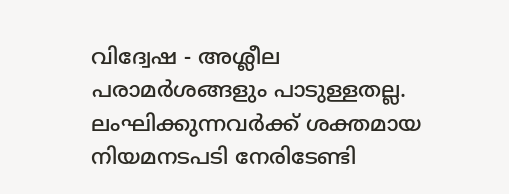വിദ്വേഷ - അശ്ലീല പരാമർശങ്ങളും പാടുള്ളതല്ല. ലംഘിക്കുന്നവർക്ക് ശക്തമായ നിയമനടപടി നേരിടേണ്ടി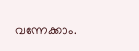വന്നേക്കാം.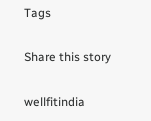Tags

Share this story

wellfitindia